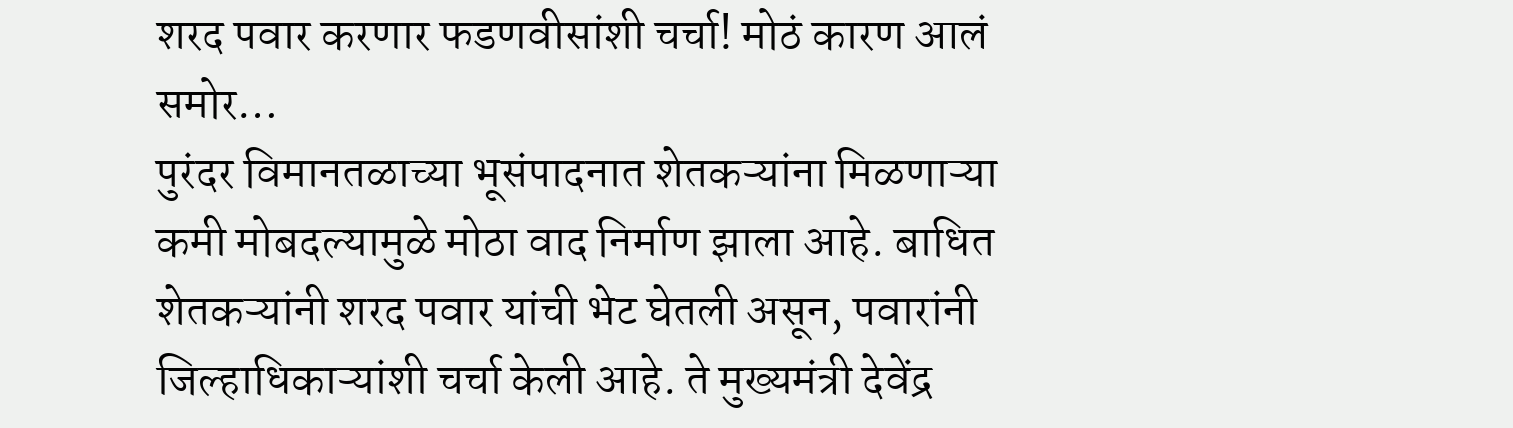शरद पवार करणार फडणवीसांशी चर्चा! मोठं कारण आलं समोर…
पुरंदर विमानतळाच्या भूसंपादनात शेतकऱ्यांना मिळणाऱ्या कमी मोबदल्यामुळे मोठा वाद निर्माण झाला आहे. बाधित शेतकऱ्यांनी शरद पवार यांची भेट घेतली असून, पवारांनी जिल्हाधिकाऱ्यांशी चर्चा केली आहे. ते मुख्यमंत्री देवेंद्र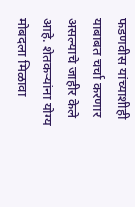फडणवीस यांच्याशीही याबाबत चर्चा करणार असल्याचे जाहीर केले आहे. शेतकऱ्यांना योग्य मोबदला मिळावा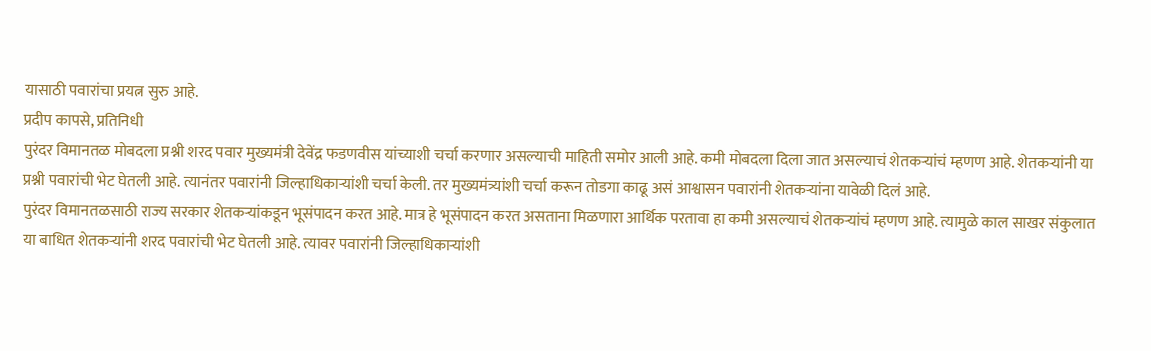यासाठी पवारांचा प्रयत्न सुरु आहे.
प्रदीप कापसे, प्रतिनिधी
पुरंदर विमानतळ मोबदला प्रश्नी शरद पवार मुख्यमंत्री देवेंद्र फडणवीस यांच्याशी चर्चा करणार असल्याची माहिती समोर आली आहे. कमी मोबदला दिला जात असल्याचं शेतकऱ्यांचं म्हणण आहे. शेतकऱ्यांनी या प्रश्नी पवारांची भेट घेतली आहे. त्यानंतर पवारांनी जिल्हाधिकाऱ्यांशी चर्चा केली. तर मुख्यमंत्र्यांशी चर्चा करून तोडगा काढू असं आश्वासन पवारांनी शेतकऱ्यांना यावेळी दिलं आहे.
पुरंदर विमानतळसाठी राज्य सरकार शेतकऱ्यांकडून भूसंपादन करत आहे. मात्र हे भूसंपादन करत असताना मिळणारा आर्थिक परतावा हा कमी असल्याचं शेतकऱ्यांचं म्हणण आहे. त्यामुळे काल साखर संकुलात या बाधित शेतकऱ्यांनी शरद पवारांची भेट घेतली आहे. त्यावर पवारांनी जिल्हाधिकाऱ्यांशी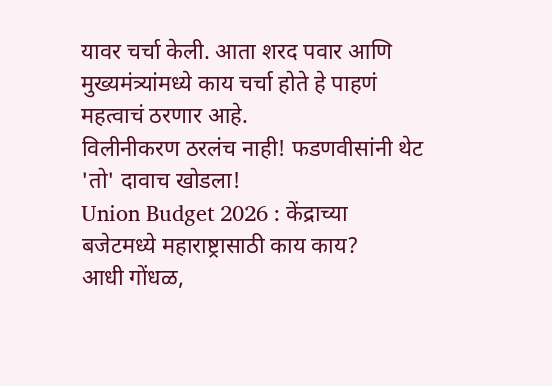यावर चर्चा केली. आता शरद पवार आणि मुख्यमंत्र्यांमध्ये काय चर्चा होते हे पाहणं महत्वाचं ठरणार आहे.
विलीनीकरण ठरलंच नाही! फडणवीसांनी थेट 'तो' दावाच खोडला!
Union Budget 2026 : केंद्राच्या बजेटमध्ये महाराष्ट्रासाठी काय काय?
आधी गोंधळ,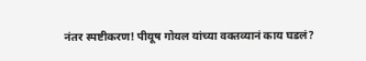नंतर स्पष्टीकरण! पीयूष गोयल यांच्या वक्तव्यानं काय घडलं?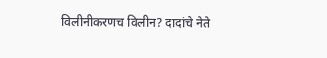विलीनीकरणच विलीन? दादांचे नेते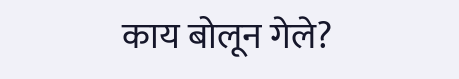काय बोलून गेले?